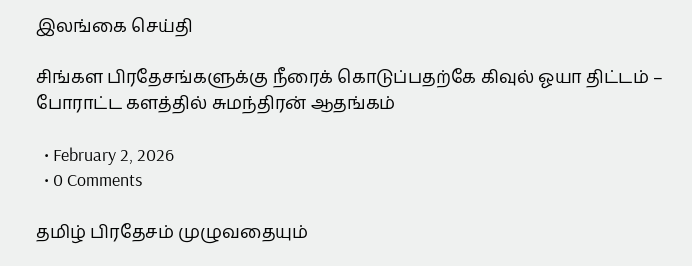இலங்கை செய்தி

சிங்கள பிரதேசங்களுக்கு நீரைக் கொடுப்பதற்கே கிவுல் ஓயா திட்டம் – போராட்ட களத்தில் சுமந்திரன் ஆதங்கம்

  • February 2, 2026
  • 0 Comments

தமிழ் பிரதேசம் முழுவதையும்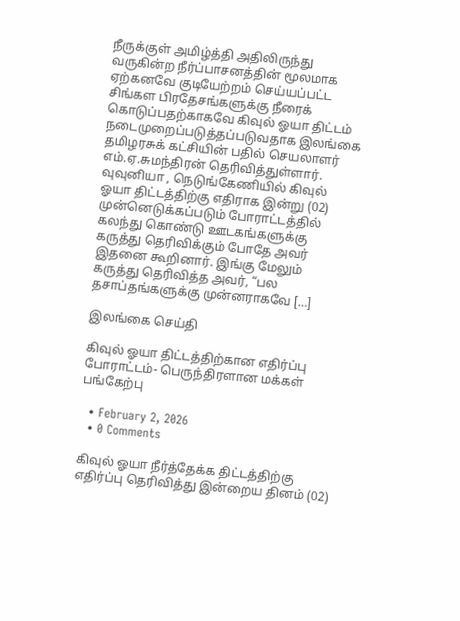நீருக்குள் அமிழ்த்தி அதிலிருந்து வருகின்ற நீர்ப்பாசனத்தின் மூலமாக ஏற்கனவே குடியேற்றம் செய்யப்பட்ட சிங்கள பிரதேசங்களுக்கு நீரைக் கொடுப்பதற்காகவே கிவுல் ஓயா திட்டம் நடைமுறைப்படுத்தப்படுவதாக இலங்கை தமிழரசுக் கட்சியின் பதில் செயலாளர் எம்.ஏ.சுமந்திரன் தெரிவித்துள்ளார். வுவுனியா , நெடுங்கேணியில் கிவுல் ஓயா திட்டத்திற்கு எதிராக இன்று (02) முன்னெடுக்கப்படும் போராட்டத்தில் கலந்து கொண்டு ஊடகங்களுக்கு கருத்து தெரிவிக்கும் போதே அவர் இதனை கூறினார். இங்கு மேலும் கருத்து தெரிவித்த அவர், “பல தசாப்தங்களுக்கு முன்னராகவே […]

இலங்கை செய்தி

கிவுல் ஓயா திட்டத்திற்கான எதிர்ப்பு போராட்டம்- பெருந்திரளான மக்கள் பங்கேற்பு

  • February 2, 2026
  • 0 Comments

கிவுல் ஓயா நீர்த்தேக்க திட்டத்திற்கு எதிர்ப்பு தெரிவித்து இன்றைய தினம் (02)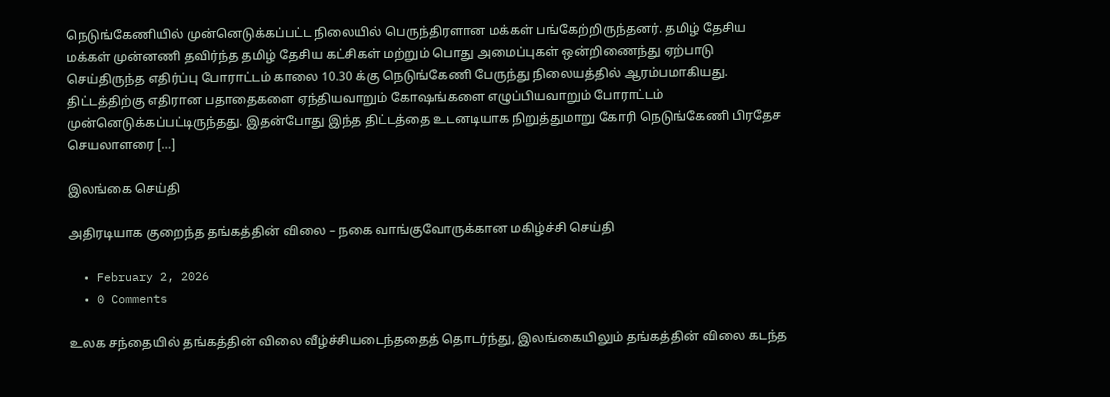நெடுங்கேணியில் முன்னெடுக்கப்பட்ட நிலையில் பெருந்திரளான மக்கள் பங்கேற்றிருந்தனர். தமிழ் தேசிய மக்கள் முன்னணி தவிர்ந்த தமிழ் தேசிய கட்சிகள் மற்றும் பொது அமைப்புகள் ஒன்றிணைந்து ஏற்பாடு செய்திருந்த எதிர்ப்பு போராட்டம் காலை 10.30 க்கு நெடுங்கேணி பேருந்து நிலையத்தில் ஆரம்பமாகியது. திட்டத்திற்கு எதிரான பதாதைகளை ஏந்தியவாறும் கோஷங்களை எழுப்பியவாறும் போராட்டம் முன்னெடுக்கப்பட்டிருந்தது. இதன்போது இந்த திட்டத்தை உடனடியாக நிறுத்துமாறு கோரி நெடுங்கேணி பிரதேச செயலாளரை […]

இலங்கை செய்தி

அதிரடியாக குறைந்த தங்கத்தின் விலை – நகை வாங்குவோருக்கான மகிழ்ச்சி செய்தி

  • February 2, 2026
  • 0 Comments

உலக சந்தையில் தங்கத்தின் விலை வீழ்ச்சியடைந்ததைத் தொடர்ந்து, இலங்கையிலும் தங்கத்தின் விலை கடந்த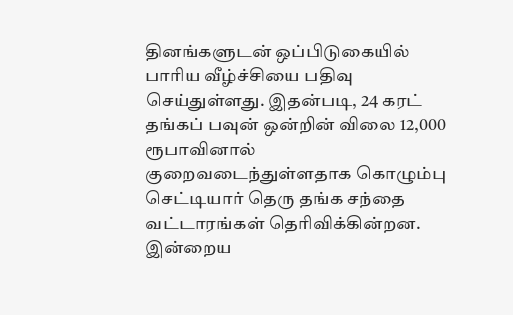தினங்களுடன் ஒப்பிடுகையில் பாரிய வீழ்ச்சியை பதிவு செய்துள்ளது. இதன்படி, 24 கரட் தங்கப் பவுன் ஒன்றின் விலை 12,000 ரூபாவினால் குறைவடைந்துள்ளதாக கொழும்பு செட்டியார் தெரு தங்க சந்தை வட்டாரங்கள் தெரிவிக்கின்றன. இன்றைய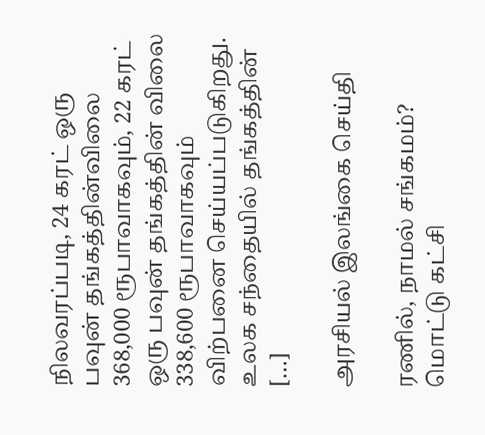நிலவரப்படி, 24 கரட் ஒரு பவுன் தங்கத்தின்விலை 368,000 ரூபாவாகவும், 22 கரட் ஒரு பவுன் தங்கத்தின் விலை 338,600 ரூபாவாகவும் விற்பனை செய்யப்படுகிறது. உலக சந்தையில் தங்கத்தின் […]

அரசியல் இலங்கை செய்தி

ரணில், நாமல் சங்கமம்? மொட்டு கட்சி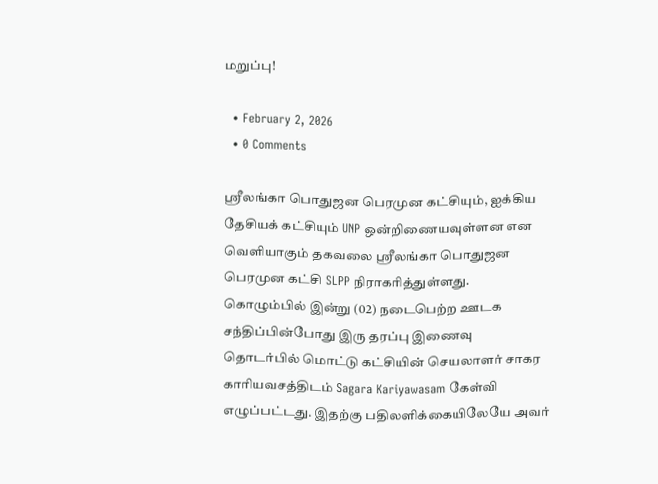மறுப்பு!

  • February 2, 2026
  • 0 Comments

ஸ்ரீலங்கா பொதுஜன பெரமுன கட்சியும், ஐக்கிய தேசியக் கட்சியும் UNP ஒன்றிணையவுள்ளன என வெளியாகும் தகவலை ஸ்ரீலங்கா பொதுஜன பெரமுன கட்சி SLPP நிராகரித்துள்ளது. கொழும்பில் இன்று (02) நடைபெற்ற ஊடக சந்திப்பின்போது இரு தரப்பு இணைவு தொடர்பில் மொட்டு கட்சியின் செயலாளர் சாகர காரியவசத்திடம் Sagara Kariyawasam கேள்வி எழுப்பட்டது. இதற்கு பதிலளிக்கையிலேயே அவர்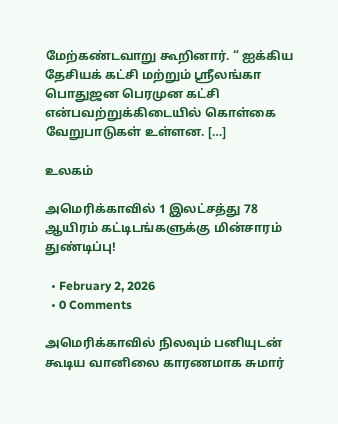மேற்கண்டவாறு கூறினார். “ ஐக்கிய தேசியக் கட்சி மற்றும் ஸ்ரீலங்கா பொதுஜன பெரமுன கட்சி என்பவற்றுக்கிடையில் கொள்கை வேறுபாடுகள் உள்ளன. […]

உலகம்

அமெரிக்காவில் 1 இலட்சத்து 78 ஆயிரம் கட்டிடங்களுக்கு மின்சாரம் துண்டிப்பு!

  • February 2, 2026
  • 0 Comments

அமெரிக்காவில் நிலவும் பனியுடன் கூடிய வானிலை காரணமாக சுமார்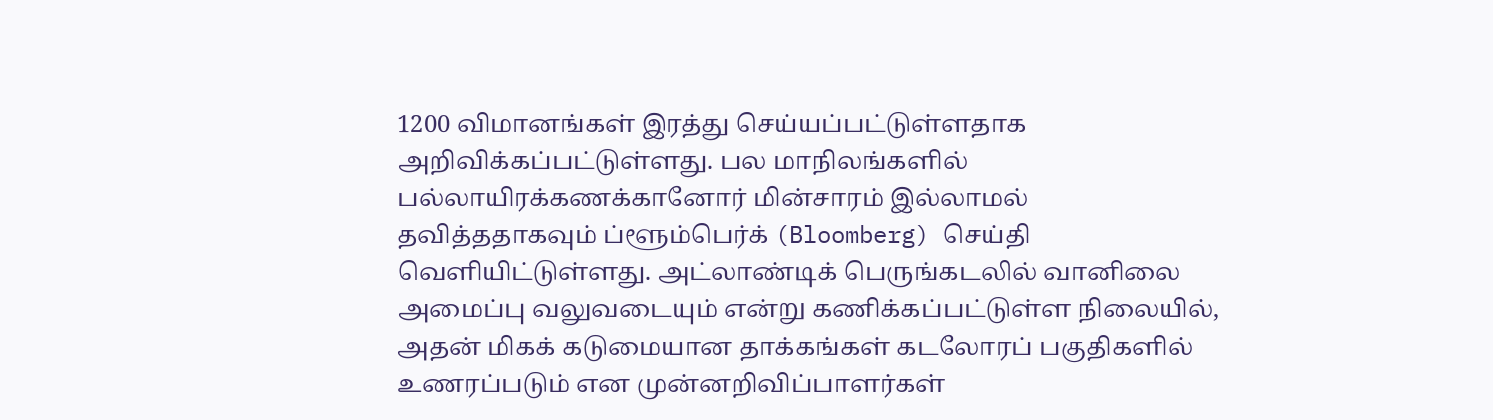1200 விமானங்கள் இரத்து செய்யப்பட்டுள்ளதாக அறிவிக்கப்பட்டுள்ளது. பல மாநிலங்களில் பல்லாயிரக்கணக்கானோர் மின்சாரம் இல்லாமல் தவித்ததாகவும் ப்ளூம்பெர்க் (Bloomberg) செய்தி வெளியிட்டுள்ளது. அட்லாண்டிக் பெருங்கடலில் வானிலை அமைப்பு வலுவடையும் என்று கணிக்கப்பட்டுள்ள நிலையில், அதன் மிகக் கடுமையான தாக்கங்கள் கடலோரப் பகுதிகளில் உணரப்படும் என முன்னறிவிப்பாளர்கள்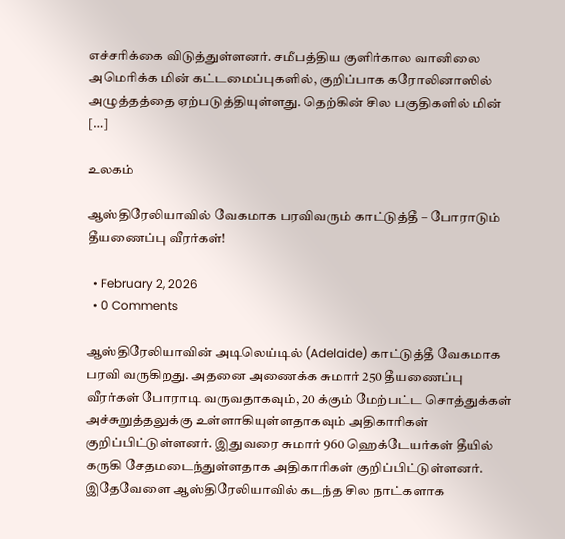எச்சரிக்கை விடுத்துள்ளனர். சமீபத்திய குளிர்கால வானிலை அமெரிக்க மின் கட்டமைப்புகளில், குறிப்பாக கரோலினாஸில் அழுத்தத்தை ஏற்படுத்தியுள்ளது. தெற்கின் சில பகுதிகளில் மின் […]

உலகம்

ஆஸ்திரேலியாவில் வேகமாக பரவிவரும் காட்டுத்தீ – போராடும் தீயணைப்பு வீரர்கள்!

  • February 2, 2026
  • 0 Comments

ஆஸ்திரேலியாவின் அடிலெய்டில் (Adelaide) காட்டுத்தீ வேகமாக பரவி வருகிறது. அதனை அணைக்க சுமார் 250 தீயணைப்பு வீரர்கள் போராடி வருவதாகவும், 20 க்கும் மேற்பட்ட சொத்துக்கள் அச்சுறுத்தலுக்கு உள்ளாகியுள்ளதாகவும் அதிகாரிகள் குறிப்பிட்டுள்ளனர். இதுவரை சுமார் 960 ஹெக்டேயர்கள் தீயில் கருகி சேதமடைந்துள்ளதாக அதிகாரிகள் குறிப்பிட்டுள்ளனர். இதேவேளை ஆஸ்திரேலியாவில் கடந்த சில நாட்களாக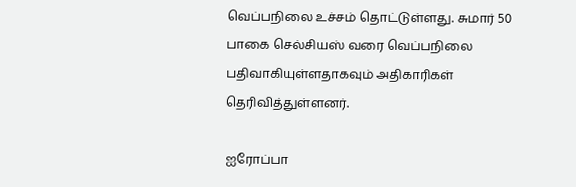வெப்பநிலை உச்சம் தொட்டுள்ளது. சுமார் 50 பாகை செல்சியஸ் வரை வெப்பநிலை பதிவாகியுள்ளதாகவும் அதிகாரிகள் தெரிவித்துள்ளனர்.

ஐரோப்பா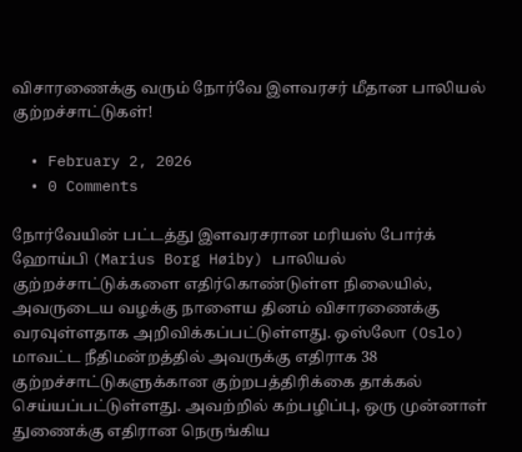விசாரணைக்கு வரும் நோர்வே இளவரசர் மீதான பாலியல் குற்றச்சாட்டுகள்!

  • February 2, 2026
  • 0 Comments

நோர்வேயின் பட்டத்து இளவரசரான மரியஸ் போர்க் ஹோய்பி (Marius Borg Høiby) பாலியல் குற்றச்சாட்டுக்களை எதிர்கொண்டுள்ள நிலையில், அவருடைய வழக்கு நாளைய தினம் விசாரணைக்கு வரவுள்ளதாக அறிவிக்கப்பட்டுள்ளது. ஒஸ்லோ (Oslo) மாவட்ட நீதிமன்றத்தில் அவருக்கு எதிராக 38 குற்றச்சாட்டுகளுக்கான குற்றபத்திரிக்கை தாக்கல் செய்யப்பட்டுள்ளது. அவற்றில் கற்பழிப்பு, ஒரு முன்னாள் துணைக்கு எதிரான நெருங்கிய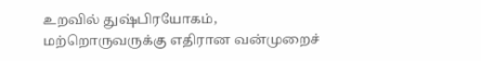உறவில் துஷ்பிரயோகம், மற்றொருவருக்கு எதிரான வன்முறைச்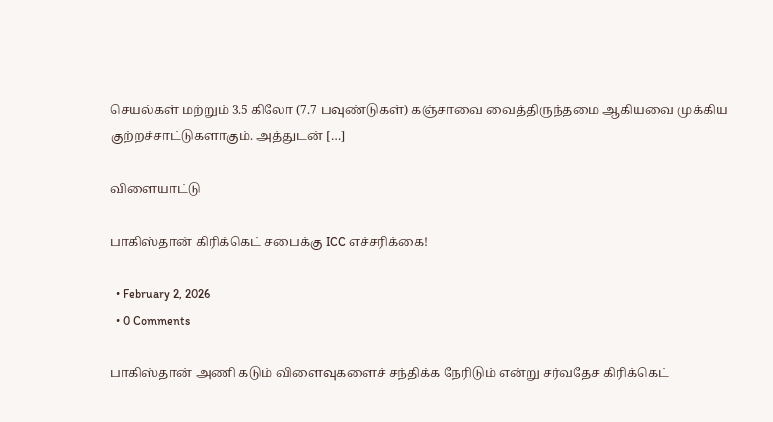செயல்கள் மற்றும் 3.5 கிலோ (7.7 பவுண்டுகள்) கஞ்சாவை வைத்திருந்தமை ஆகியவை முக்கிய குற்றச்சாட்டுகளாகும். அத்துடன் […]

விளையாட்டு

பாகிஸ்தான் கிரிக்கெட் சபைக்கு ICC எச்சரிக்கை!

  • February 2, 2026
  • 0 Comments

பாகிஸ்தான் அணி கடும் விளைவுகளைச் சந்திக்க நேரிடும் என்று சர்வதேச கிரிக்கெட்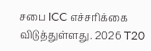சபை ICC எச்சரிக்கை விடுத்துள்ளது. 2026 T20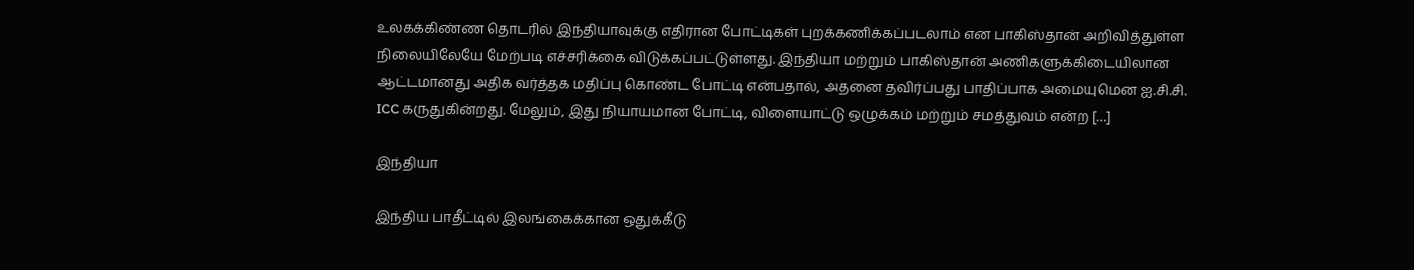உலகக்கிண்ண தொடரில் இந்தியாவுக்கு எதிரான போட்டிகள் புறக்கணிக்கப்படலாம் என பாகிஸ்தான் அறிவித்துள்ள நிலையிலேயே மேற்படி எச்சரிக்கை விடுக்கப்பட்டுள்ளது. இந்தியா மற்றும் பாகிஸ்தான் அணிகளுக்கிடையிலான ஆட்டமானது அதிக வர்த்தக மதிப்பு கொண்ட போட்டி என்பதால், அதனை தவிர்ப்பது பாதிப்பாக அமையுமென ஐ.சி.சி. ICC கருதுகின்றது. மேலும், இது நியாயமான போட்டி, விளையாட்டு ஒழுக்கம் மற்றும் சமத்துவம் என்ற […]

இந்தியா

இந்திய பாதீட்டில் இலங்கைக்கான ஒதுக்கீடு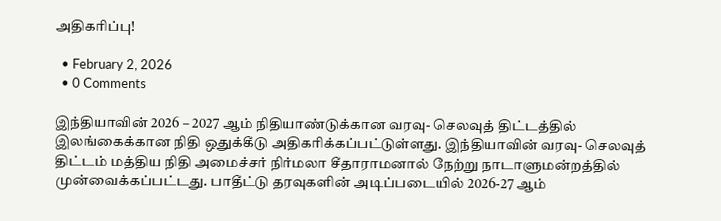அதிகரிப்பு!

  • February 2, 2026
  • 0 Comments

இந்தியாவின் 2026 – 2027 ஆம் நிதியாண்டுக்கான வரவு- செலவுத் திட்டத்தில் இலங்கைக்கான நிதி ஒதுக்கீடு அதிகரிக்கப்பட்டுள்ளது. இந்தியாவின் வரவு- செலவுத் திட்டம் மத்திய நிதி அமைச்சர் நிர்மலா சீதாராமனால் நேற்று நாடாளுமன்றத்தில் முன்வைக்கப்பட்டது. பாதீட்டு தரவுகளின் அடிப்படையில் 2026-27 ஆம்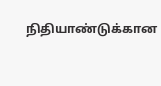நிதியாண்டுக்கான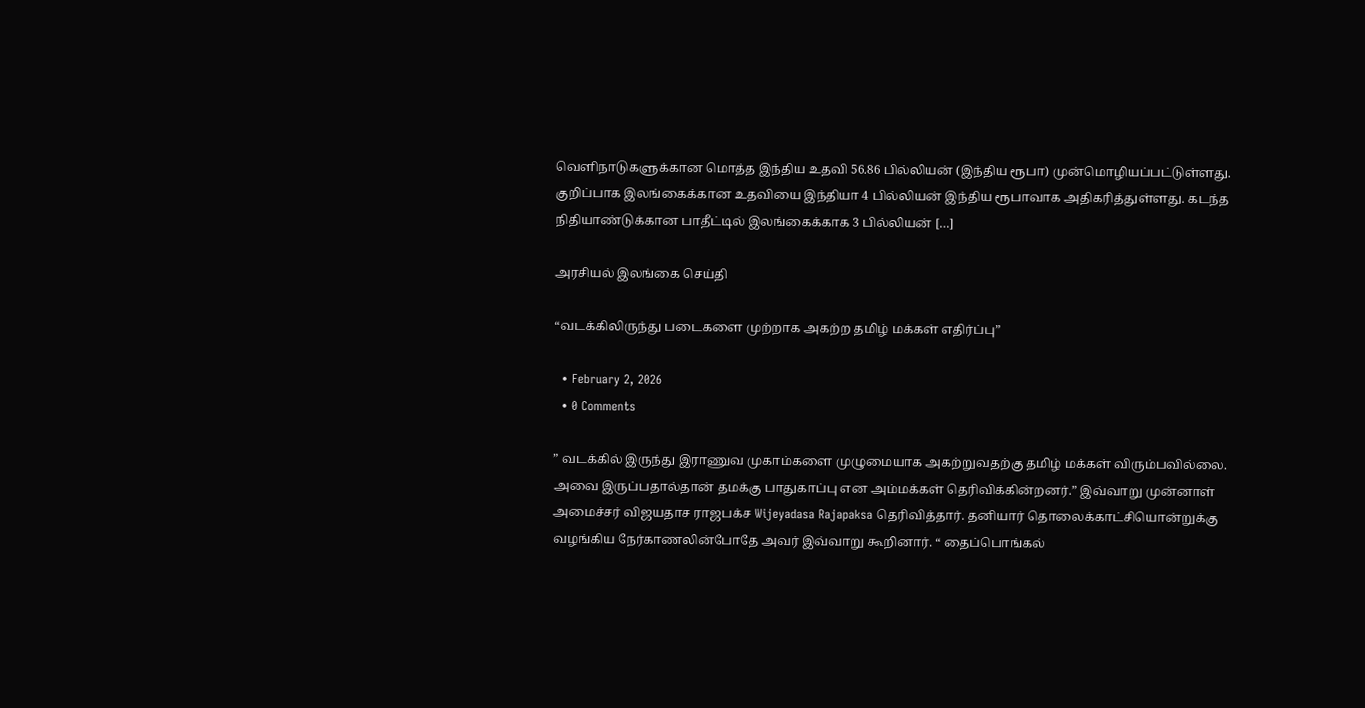வெளிநாடுகளுக்கான மொத்த இந்திய உதவி 56.86 பில்லியன் (இந்திய ரூபா) முன்மொழியப்பட்டுள்ளது. குறிப்பாக இலங்கைக்கான உதவியை இந்தியா 4 பில்லியன் இந்திய ரூபாவாக அதிகரித்துள்ளது. கடந்த நிதியாண்டுக்கான பாதீட்டில் இலங்கைக்காக 3 பில்லியன் […]

அரசியல் இலங்கை செய்தி

“வடக்கிலிருந்து படைகளை முற்றாக அகற்ற தமிழ் மக்கள் எதிர்ப்பு”

  • February 2, 2026
  • 0 Comments

” வடக்கில் இருந்து இராணுவ முகாம்களை முழுமையாக அகற்றுவதற்கு தமிழ் மக்கள் விரும்பவில்லை. அவை இருப்பதால்தான் தமக்கு பாதுகாப்பு என அம்மக்கள் தெரிவிக்கின்றனர்.” இவ்வாறு முன்னாள் அமைச்சர் விஜயதாச ராஜபக்ச Wijeyadasa Rajapaksa தெரிவித்தார். தனியார் தொலைக்காட்சியொன்றுக்கு வழங்கிய நேர்காணலின்போதே அவர் இவ்வாறு கூறினார். “ தைப்பொங்கல்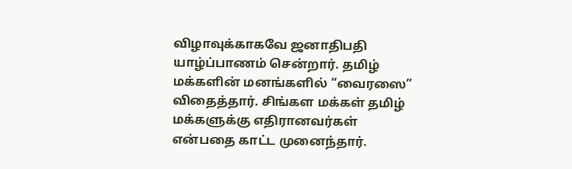விழாவுக்காகவே ஜனாதிபதி யாழ்ப்பாணம் சென்றார். தமிழ் மக்களின் மனங்களில் “வைரஸை” விதைத்தார். சிங்கள மக்கள் தமிழ் மக்களுக்கு எதிரானவர்கள் என்பதை காட்ட முனைந்தார்.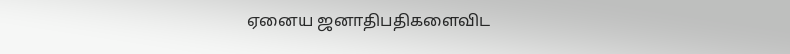ஏனைய ஜனாதிபதிகளைவிட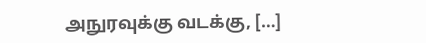அநுரவுக்கு வடக்கு, […]